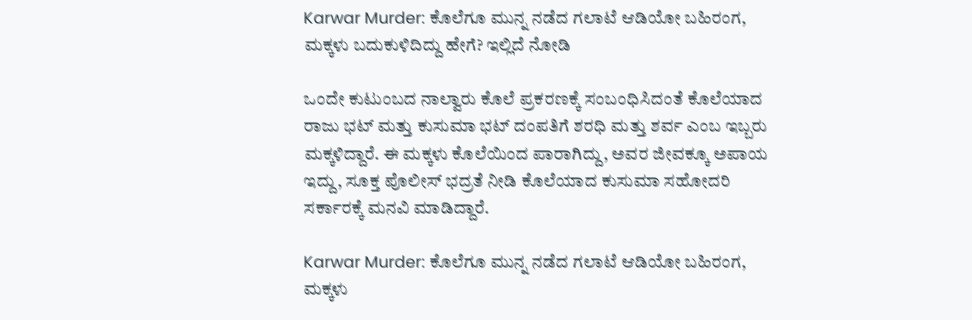Karwar Murder: ಕೊಲೆಗೂ ಮುನ್ನ ನಡೆದ ಗಲಾಟೆ ಆಡಿಯೋ ಬಹಿರಂಗ, ಮಕ್ಕಳು ಬದುಕುಳಿದಿದ್ದು ಹೇಗೆ? ಇಲ್ಲಿದೆ ನೋಡಿ

ಒಂದೇ ಕುಟುಂಬದ ನಾಲ್ವಾರು ಕೊಲೆ ಪ್ರಕರಣಕ್ಕೆ ಸಂಬಂಧಿಸಿದಂತೆ ಕೊಲೆಯಾದ ರಾಜು ಭಟ್ ಮತ್ತು ಕುಸುಮಾ ಭಟ್ ದಂಪತಿಗೆ ಶರಧಿ ಮತ್ತು ಶರ್ವ ಎಂಬ ಇಬ್ಬರು ಮಕ್ಕಳಿದ್ದಾರೆ. ಈ ಮಕ್ಕಳು ಕೊಲೆಯಿಂದ ಪಾರಾಗಿದ್ದು, ಅವರ ಜೀವಕ್ಕೂ ಅಪಾಯ ಇದ್ದು, ಸೂಕ್ತ ಪೊಲೀಸ್ ಭದ್ರತೆ ನೀಡಿ ಕೊಲೆಯಾದ ಕುಸುಮಾ ಸಹೋದರಿ ಸರ್ಕಾರಕ್ಕೆ ಮನವಿ ಮಾಡಿದ್ದಾರೆ.

Karwar Murder: ಕೊಲೆಗೂ ಮುನ್ನ ನಡೆದ ಗಲಾಟೆ ಆಡಿಯೋ ಬಹಿರಂಗ, ಮಕ್ಕಳು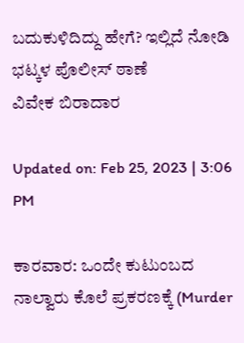ಬದುಕುಳಿದಿದ್ದು ಹೇಗೆ? ಇಲ್ಲಿದೆ ನೋಡಿ
ಭಟ್ಕಳ ಪೊಲೀಸ್ ಠಾಣೆ
ವಿವೇಕ ಬಿರಾದಾರ

Updated on: Feb 25, 2023 | 3:06 PM

ಕಾರವಾರ: ಒಂದೇ ಕುಟುಂಬದ ನಾಲ್ವಾರು ಕೊಲೆ ಪ್ರಕರಣಕ್ಕೆ (Murder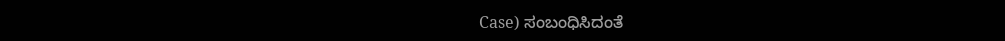Case) ಸಂಬಂಧಿಸಿದಂತೆ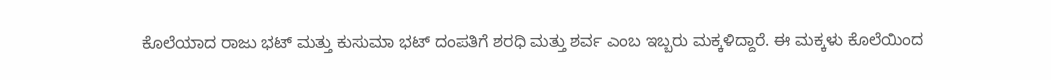ಕೊಲೆಯಾದ ರಾಜು ಭಟ್ ಮತ್ತು ಕುಸುಮಾ ಭಟ್ ದಂಪತಿಗೆ ಶರಧಿ ಮತ್ತು ಶರ್ವ ಎಂಬ ಇಬ್ಬರು ಮಕ್ಕಳಿದ್ದಾರೆ. ಈ ಮಕ್ಕಳು ಕೊಲೆಯಿಂದ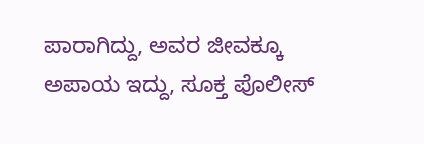ಪಾರಾಗಿದ್ದು, ಅವರ ಜೀವಕ್ಕೂ ಅಪಾಯ ಇದ್ದು, ಸೂಕ್ತ ಪೊಲೀಸ್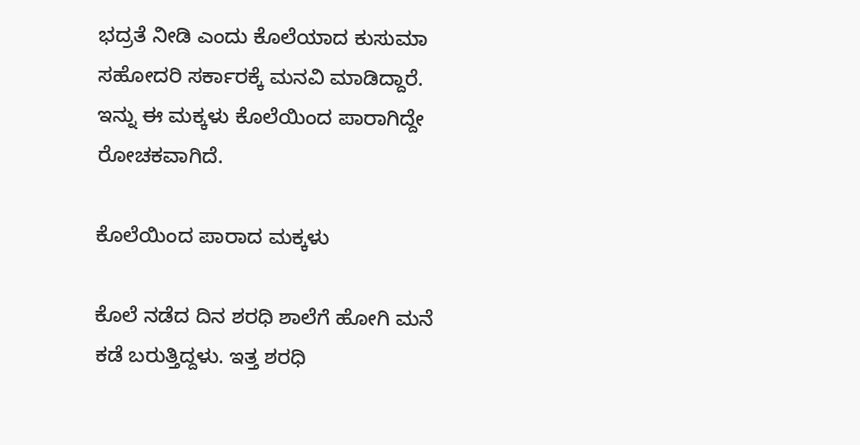ಭದ್ರತೆ ನೀಡಿ ಎಂದು ಕೊಲೆಯಾದ ಕುಸುಮಾ ಸಹೋದರಿ ಸರ್ಕಾರಕ್ಕೆ ಮನವಿ ಮಾಡಿದ್ದಾರೆ. ಇನ್ನು ಈ ಮಕ್ಕಳು ಕೊಲೆಯಿಂದ ಪಾರಾಗಿದ್ದೇ ರೋಚಕವಾಗಿದೆ.

ಕೊಲೆಯಿಂದ ಪಾರಾದ ಮಕ್ಕಳು

ಕೊಲೆ ನಡೆದ ದಿನ ಶರಧಿ ಶಾಲೆಗೆ ಹೋಗಿ ಮನೆ ಕಡೆ ಬರುತ್ತಿದ್ದಳು. ಇತ್ತ ಶರಧಿ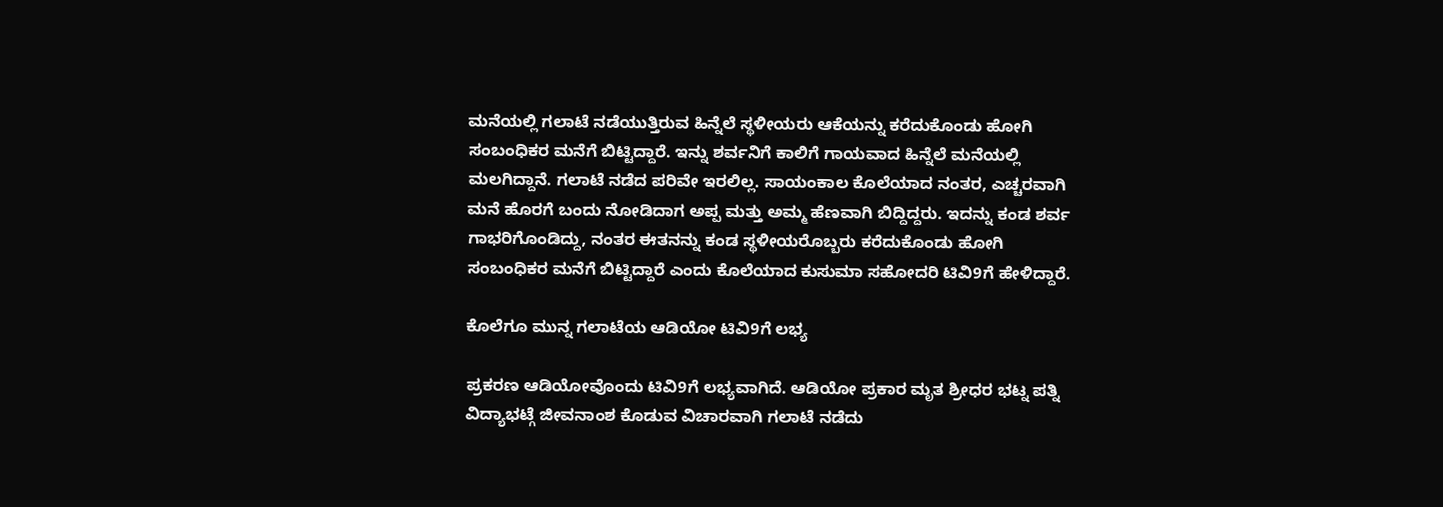ಮನೆಯಲ್ಲಿ ಗಲಾಟೆ ನಡೆಯುತ್ತಿರುವ ಹಿನ್ನೆಲೆ ಸ್ಥಳೀಯರು ಆಕೆಯನ್ನು ಕರೆದುಕೊಂಡು ಹೋಗಿ ಸಂಬಂಧಿಕರ ಮನೆಗೆ ಬಿಟ್ಟಿದ್ದಾರೆ. ಇನ್ನು ಶರ್ವನಿಗೆ ಕಾಲಿಗೆ ಗಾಯವಾದ ಹಿನ್ನೆಲೆ ಮನೆಯಲ್ಲಿ ಮಲಗಿದ್ದಾನೆ. ಗಲಾಟೆ ನಡೆದ ಪರಿವೇ ಇರಲಿಲ್ಲ. ಸಾಯಂಕಾಲ ಕೊಲೆಯಾದ ನಂತರ, ಎಚ್ಚರವಾಗಿ ಮನೆ ಹೊರಗೆ ಬಂದು ನೋಡಿದಾಗ ಅಪ್ಪ ಮತ್ತು ಅಮ್ಮ ಹೆಣವಾಗಿ ಬಿದ್ದಿದ್ದರು. ಇದನ್ನು ಕಂಡ ಶರ್ವ ಗಾಭರಿಗೊಂಡಿದ್ದು, ನಂತರ ಈತನನ್ನು ಕಂಡ ಸ್ಥಳೀಯರೊಬ್ಬರು ಕರೆದುಕೊಂಡು ಹೋಗಿ ಸಂಬಂಧಿಕರ ಮನೆಗೆ ಬಿಟ್ಟಿದ್ದಾರೆ‌ ಎಂದು ಕೊಲೆಯಾದ ಕುಸುಮಾ ಸಹೋದರಿ ಟಿವಿ9ಗೆ ಹೇಳಿದ್ದಾರೆ.

ಕೊಲೆಗೂ ಮುನ್ನ ಗಲಾಟೆಯ ಆಡಿಯೋ ಟಿವಿ9ಗೆ ಲಭ್ಯ

ಪ್ರಕರಣ ಆಡಿಯೋವೊಂದು ಟಿವಿ9ಗೆ ಲಭ್ಯವಾಗಿದೆ. ಆಡಿಯೋ ಪ್ರಕಾರ ಮೃತ ಶ್ರೀಧರ ಭಟ್ನ ಪತ್ನಿ ವಿದ್ಯಾಭಟ್ಗೆ ಜೀವನಾಂಶ ಕೊಡುವ ವಿಚಾರವಾಗಿ ಗಲಾಟೆ ನಡೆದು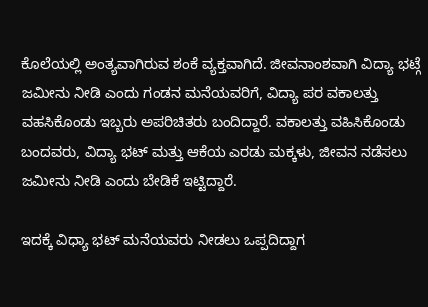ಕೊಲೆಯಲ್ಲಿ ಅಂತ್ಯವಾಗಿರುವ ಶಂಕೆ ವ್ಯಕ್ತವಾಗಿದೆ. ಜೀವನಾಂಶವಾಗಿ ವಿದ್ಯಾ ಭಟ್ಗೆ ಜಮೀನು ನೀಡಿ ಎಂದು ಗಂಡನ ಮನೆಯವರಿಗೆ, ವಿದ್ಯಾ ಪರ ವಕಾಲತ್ತು ವಹಸಿಕೊಂಡು ಇಬ್ಬರು ಅಪರಿಚಿತರು ಬಂದಿದ್ದಾರೆ. ವಕಾಲತ್ತು ವಹಿಸಿಕೊಂಡು ಬಂದವರು, ವಿದ್ಯಾ ಭಟ್ ಮತ್ತು ಆಕೆಯ ಎರಡು ಮಕ್ಕಳು, ಜೀವನ ನಡೆಸಲು ಜಮೀನು ನೀಡಿ ಎಂದು ಬೇಡಿಕೆ ಇಟ್ಟಿದ್ದಾರೆ.

ಇದಕ್ಕೆ ವಿಧ್ಯಾ ಭಟ್ ಮನೆಯವರು ನೀಡಲು ಒಪ್ಪದಿದ್ದಾಗ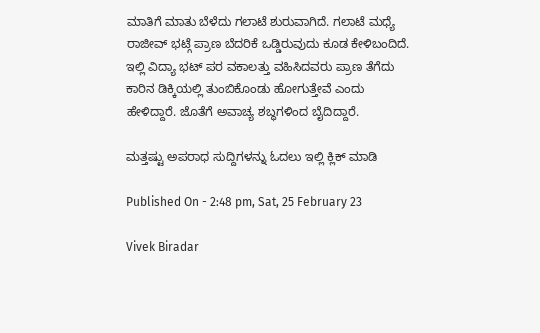ಮಾತಿಗೆ ಮಾತು ಬೆಳೆದು ಗಲಾಟೆ ಶುರುವಾಗಿದೆ. ಗಲಾಟೆ ಮಧ್ಯೆ ರಾಜೀವ್ ಭಟ್ಗೆ ಪ್ರಾಣ ಬೆದರಿಕೆ ಒಡ್ಡಿರುವುದು ಕೂಡ ಕೇಳಿಬಂದಿದೆ. ಇಲ್ಲಿ ವಿದ್ಯಾ ಭಟ್ ಪರ ವಕಾಲತ್ತು ವಹಿಸಿದವರು ಪ್ರಾಣ ತೆಗೆದು ಕಾರಿನ ಡಿಕ್ಕಿಯಲ್ಲಿ ತುಂಬಿಕೊಂಡು ಹೋಗುತ್ತೇವೆ ಎಂದು ಹೇಳಿದ್ದಾರೆ. ಜೊತೆಗೆ ಅವಾಚ್ಯ ಶಬ್ಧಗಳಿಂದ ಬೈದಿದ್ದಾರೆ.

ಮತ್ತಷ್ಟು ಅಪರಾಧ ಸುದ್ದಿಗಳನ್ನು ಓದಲು ಇಲ್ಲಿ ಕ್ಲಿಕ್ ಮಾಡಿ

Published On - 2:48 pm, Sat, 25 February 23

Vivek Biradar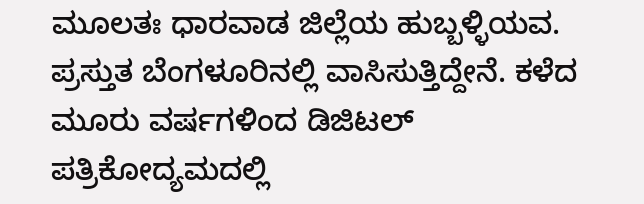ಮೂಲತಃ ಧಾರವಾಡ ಜಿಲ್ಲೆಯ ಹುಬ್ಬಳ್ಳಿಯವ. ಪ್ರಸ್ತುತ ಬೆಂಗಳೂರಿನಲ್ಲಿ ವಾಸಿಸುತ್ತಿದ್ದೇನೆ. ಕಳೆದ ಮೂರು ವರ್ಷಗಳಿಂದ ಡಿಜಿಟಲ್ ಪತ್ರಿಕೋದ್ಯಮದಲ್ಲಿ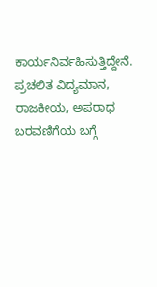ಕಾರ್ಯನಿರ್ವಹಿಸುತ್ತಿದ್ದೇನೆ. ಪ್ರಚಲಿತ ವಿದ್ಯಮಾನ, ರಾಜಕೀಯ, ಅಪರಾಧ ಬರವಣಿಗೆಯ ಬಗ್ಗೆ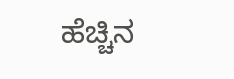ಹೆಚ್ಚಿನ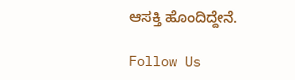ಆಸಕ್ತಿ ಹೊಂದಿದ್ದೇನೆ.

Follow Us